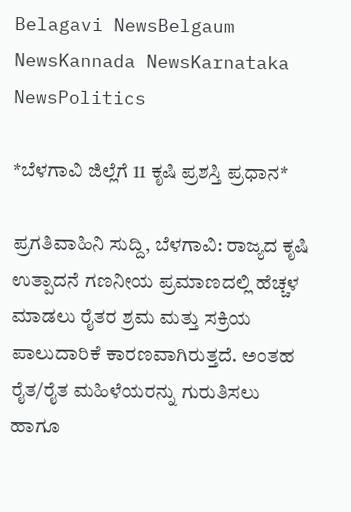Belagavi NewsBelgaum NewsKannada NewsKarnataka NewsPolitics

*ಬೆಳಗಾವಿ ಜಿಲ್ಲೆಗೆ 11 ಕೃಷಿ ಪ್ರಶಸ್ತಿ ಪ್ರಧಾನ*

ಪ್ರಗತಿವಾಹಿನಿ ಸುದ್ದಿ, ಬೆಳಗಾವಿ: ರಾಜ್ಯದ ಕೃಷಿ ಉತ್ಪಾದನೆ ಗಣನೀಯ ಪ್ರಮಾಣದಲ್ಲಿ ಹೆಚ್ಚಳ ಮಾಡಲು ರೈತರ ಶ್ರಮ ಮತ್ತು ಸಕ್ರಿಯ ಪಾಲುದಾರಿಕೆ ಕಾರಣವಾಗಿರುತ್ತದೆ. ಅಂತಹ ರೈತ/ರೈತ ಮಹಿಳೆಯರನ್ನು ಗುರುತಿಸಲು ಹಾಗೂ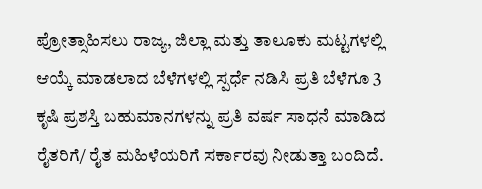ಪ್ರೋತ್ಸಾಹಿಸಲು ರಾಜ್ಯ, ಜಿಲ್ಲಾ ಮತ್ತು ತಾಲೂಕು ಮಟ್ಟಗಳಲ್ಲಿ ಆಯ್ಕೆ ಮಾಡಲಾದ ಬೆಳೆಗಳಲ್ಲಿ ಸ್ಪರ್ಧೆ ನಡಿಸಿ ಪ್ರತಿ ಬೆಳೆಗೂ 3 ಕೃಷಿ ಪ್ರಶಸ್ತಿ ಬಹುಮಾನಗಳನ್ನು ಪ್ರತಿ ವರ್ಷ ಸಾಧನೆ ಮಾಡಿದ ರೈತರಿಗೆ/ ರೈತ ಮಹಿಳೆಯರಿಗೆ ಸರ್ಕಾರವು ನೀಡುತ್ತಾ ಬಂದಿದೆ.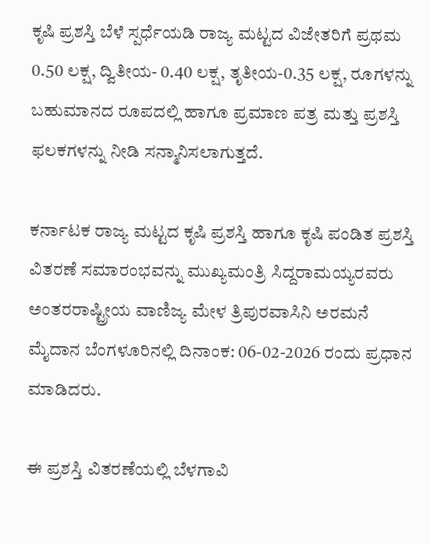ಕೃಷಿ ಪ್ರಶಸ್ತಿ ಬೆಳೆ ಸ್ಪರ್ಧೆಯಡಿ ರಾಜ್ಯ ಮಟ್ಟದ ವಿಜೇತರಿಗೆ ಪ್ರಥಮ 0.50 ಲಕ್ಷ, ದ್ವಿತೀಯ- 0.40 ಲಕ್ಷ, ತೃತೀಯ-0.35 ಲಕ್ಷ, ರೂಗಳನ್ನು ಬಹುಮಾನದ ರೂಪದಲ್ಲಿ ಹಾಗೂ ಪ್ರಮಾಣ ಪತ್ರ ಮತ್ತು ಪ್ರಶಸ್ತಿ ಫಲಕಗಳನ್ನು ನೀಡಿ ಸನ್ಮಾನಿಸಲಾಗುತ್ತದೆ.

ಕರ್ನಾಟಕ ರಾಜ್ಯ ಮಟ್ಟದ ಕೃಷಿ ಪ್ರಶಸ್ತಿ ಹಾಗೂ ಕೃಷಿ ಪಂಡಿತ ಪ್ರಶಸ್ತಿ ವಿತರಣೆ ಸಮಾರಂಭವನ್ನು ಮುಖ್ಯಮಂತ್ರಿ ಸಿದ್ದರಾಮಯ್ಯರವರು ಅಂತರರಾಷ್ಟ್ರೀಯ ವಾಣಿಜ್ಯ ಮೇಳ ತ್ರಿಪುರವಾಸಿನಿ ಅರಮನೆ ಮೈದಾನ ಬೆಂಗಳೂರಿನಲ್ಲಿ ದಿನಾಂಕ: 06-02-2026 ರಂದು ಪ್ರಧಾನ ಮಾಡಿದರು.

ಈ ಪ್ರಶಸ್ತಿ ವಿತರಣೆಯಲ್ಲಿ ಬೆಳಗಾವಿ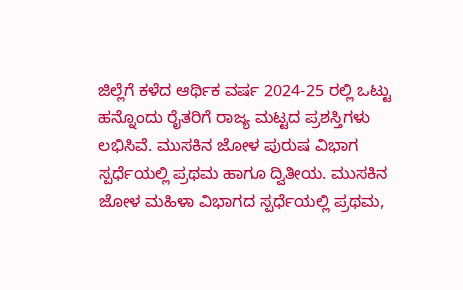ಜಿಲ್ಲೆಗೆ ಕಳೆದ ಆರ್ಥಿಕ ವರ್ಷ 2024-25 ರಲ್ಲಿ ಒಟ್ಟು ಹನ್ನೊಂದು ರೈತರಿಗೆ ರಾಜ್ಯ ಮಟ್ಟದ ಪ್ರಶಸ್ತಿಗಳು ಲಭಿಸಿವೆ. ಮುಸಕಿನ ಜೋಳ ಪುರುಷ ವಿಭಾಗ ಸ್ಪರ್ಧೆಯಲ್ಲಿ ಪ್ರಥಮ ಹಾಗೂ ದ್ವಿತೀಯ. ಮುಸಕಿನ ಜೋಳ ಮಹಿಳಾ ವಿಭಾಗದ ಸ್ಪರ್ಧೆಯಲ್ಲಿ ಪ್ರಥಮ,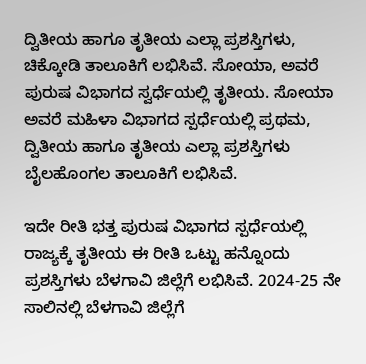ದ್ವಿತೀಯ ಹಾಗೂ ತೃತೀಯ ಎಲ್ಲಾ ಪ್ರಶಸ್ತಿಗಳು, ಚಿಕ್ಕೋಡಿ ತಾಲೂಕಿಗೆ ಲಭಿಸಿವೆ. ಸೋಯಾ, ಅವರೆ ಪುರುಷ ವಿಭಾಗದ ಸ್ವರ್ಧೆಯಲ್ಲಿ ತೃತೀಯ. ಸೋಯಾ ಅವರೆ ಮಹಿಳಾ ವಿಭಾಗದ ಸ್ಪರ್ಧೆಯಲ್ಲಿ ಪ್ರಥಮ, ದ್ವಿತೀಯ ಹಾಗೂ ತೃತೀಯ ಎಲ್ಲಾ ಪ್ರಶಸ್ತಿಗಳು ಬೈಲಹೊಂಗಲ ತಾಲೂಕಿಗೆ ಲಭಿಸಿವೆ.

ಇದೇ ರೀತಿ ಭತ್ತ ಪುರುಷ ವಿಭಾಗದ ಸ್ಪರ್ಧೆಯಲ್ಲಿ ರಾಜ್ಯಕ್ಕೆ ತೃತೀಯ ಈ ರೀತಿ ಒಟ್ಟು ಹನ್ನೊಂದು ಪ್ರಶಸ್ತಿಗಳು ಬೆಳಗಾವಿ ಜಿಲ್ಲೆಗೆ ಲಭಿಸಿವೆ. 2024-25 ನೇ ಸಾಲಿನಲ್ಲಿ ಬೆಳಗಾವಿ ಜಿಲ್ಲೆಗೆ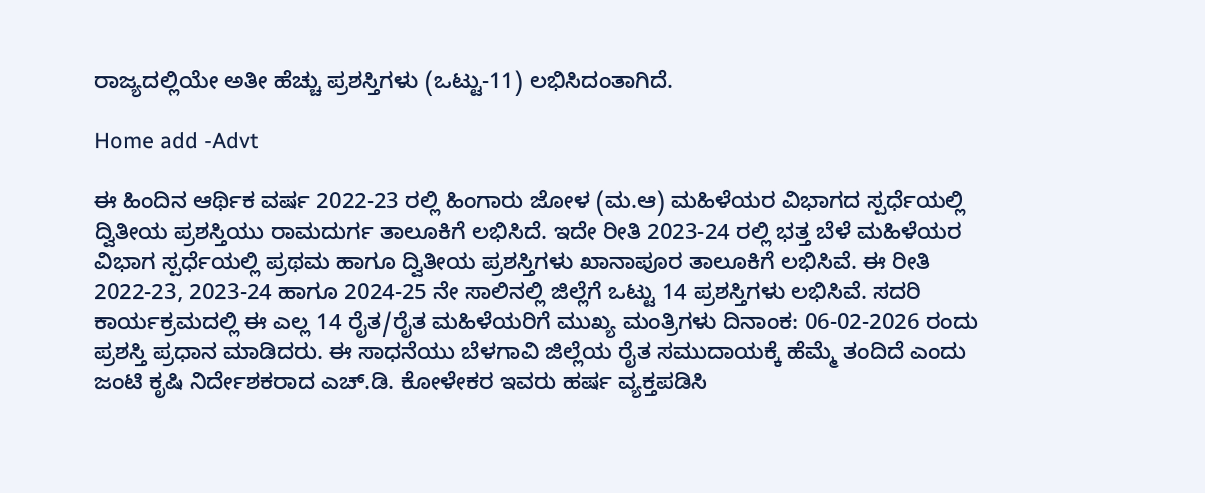ರಾಜ್ಯದಲ್ಲಿಯೇ ಅತೀ ಹೆಚ್ಚು ಪ್ರಶಸ್ತಿಗಳು (ಒಟ್ಟು-11) ಲಭಿಸಿದಂತಾಗಿದೆ.

Home add -Advt

ಈ ಹಿಂದಿನ ಆರ್ಥಿಕ ವರ್ಷ 2022-23 ರಲ್ಲಿ ಹಿಂಗಾರು ಜೋಳ (ಮ.ಆ) ಮಹಿಳೆಯರ ವಿಭಾಗದ ಸ್ಪರ್ಧೆಯಲ್ಲಿ ದ್ವಿತೀಯ ಪ್ರಶಸ್ತಿಯು ರಾಮದುರ್ಗ ತಾಲೂಕಿಗೆ ಲಭಿಸಿದೆ. ಇದೇ ರೀತಿ 2023-24 ರಲ್ಲಿ ಭತ್ತ ಬೆಳೆ ಮಹಿಳೆಯರ ವಿಭಾಗ ಸ್ಪರ್ಧೆಯಲ್ಲಿ ಪ್ರಥಮ ಹಾಗೂ ದ್ವಿತೀಯ ಪ್ರಶಸ್ತಿಗಳು ಖಾನಾಪೂರ ತಾಲೂಕಿಗೆ ಲಭಿಸಿವೆ. ಈ ರೀತಿ 2022-23, 2023-24 ಹಾಗೂ 2024-25 ನೇ ಸಾಲಿನಲ್ಲಿ ಜಿಲ್ಲೆಗೆ ಒಟ್ಟು 14 ಪ್ರಶಸ್ತಿಗಳು ಲಭಿಸಿವೆ. ಸದರಿ ಕಾರ್ಯಕ್ರಮದಲ್ಲಿ ಈ ಎಲ್ಲ 14 ರೈತ/ರೈತ ಮಹಿಳೆಯರಿಗೆ ಮುಖ್ಯ ಮಂತ್ರಿಗಳು ದಿನಾಂಕ: 06-02-2026 ರಂದು ಪ್ರಶಸ್ತಿ ಪ್ರಧಾನ ಮಾಡಿದರು. ಈ ಸಾಧನೆಯು ಬೆಳಗಾವಿ ಜಿಲ್ಲೆಯ ರೈತ ಸಮುದಾಯಕ್ಕೆ ಹೆಮ್ಮೆ ತಂದಿದೆ ಎಂದು ಜಂಟಿ ಕೃಷಿ ನಿರ್ದೇಶಕರಾದ ಎಚ್.ಡಿ. ಕೋಳೇಕರ ಇವರು ಹರ್ಷ ವ್ಯಕ್ತಪಡಿಸಿ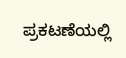ಪ್ರಕಟಣೆಯಲ್ಲಿ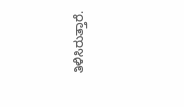ತಿಳಿಸಿರುತ್ತಾರೆ.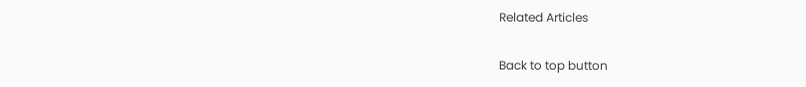Related Articles

Back to top button